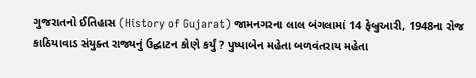ગુજરાતનો ઈતિહાસ (History of Gujarat) જામનગરના લાલ બંગલામાં 14 ફેબ્રુઆરી, 1948ના રોજ કાઠિયાવાડ સંયુક્ત રાજ્યનું ઉદ્ઘાટન કોણે કર્યું ? પુષ્પાબેન મહેતા બળવંતરાય મહેતા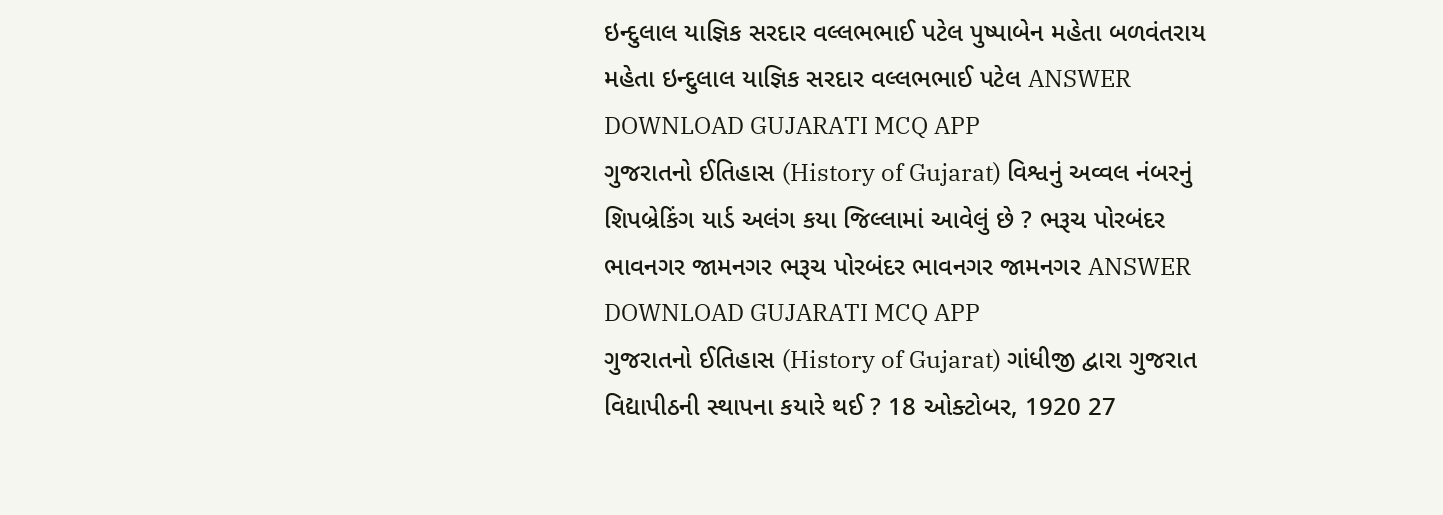ઇન્દુલાલ યાજ્ઞિક સરદાર વલ્લભભાઈ પટેલ પુષ્પાબેન મહેતા બળવંતરાય મહેતા ઇન્દુલાલ યાજ્ઞિક સરદાર વલ્લભભાઈ પટેલ ANSWER DOWNLOAD GUJARATI MCQ APP
ગુજરાતનો ઈતિહાસ (History of Gujarat) વિશ્વનું અવ્વલ નંબરનું શિપબ્રેકિંગ યાર્ડ અલંગ કયા જિલ્લામાં આવેલું છે ? ભરૂચ પોરબંદર ભાવનગર જામનગર ભરૂચ પોરબંદર ભાવનગર જામનગર ANSWER DOWNLOAD GUJARATI MCQ APP
ગુજરાતનો ઈતિહાસ (History of Gujarat) ગાંધીજી દ્વારા ગુજરાત વિદ્યાપીઠની સ્થાપના કયારે થઈ ? 18 ઓક્ટોબર, 1920 27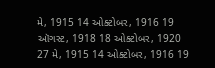મે, 1915 14 ઓક્ટોબર, 1916 19 ઑગસ્ટ, 1918 18 ઓક્ટોબર, 1920 27 મે, 1915 14 ઓક્ટોબર, 1916 19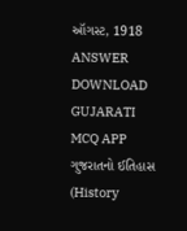ઑગસ્ટ, 1918 ANSWER DOWNLOAD GUJARATI MCQ APP
ગુજરાતનો ઈતિહાસ (History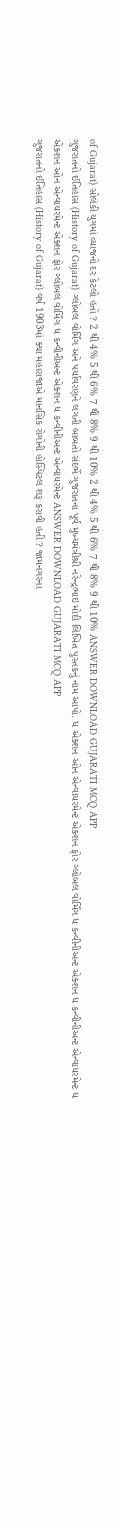of Gujarat) સોલંકી યુગમાં વ્યાજનો દર કેટલો હતો ? 2 થી 4% 5 થી 6% 7 થી 8% 9 થી 10% 2 થી 4% 5 થી 6% 7 થી 8% 9 થી 10% ANSWER DOWNLOAD GUJARATI MCQ APP
ગુજરાતનો ઈતિહાસ (History of Gujarat) ગ્લોબલ વોર્મિંગ અને પર્યાવરણને લગતી બાબતો સંદર્ભે ગુજરાતના પૂર્વ મુખ્યમંત્રીશ્રી નરેન્દ્રભાઇ મોદી લિખિત પુસ્તકનું નામ આપો. ધ એક્શન ઓન એન્વાયરમેન્ટ એક્શન ફોર ગ્લોબલ વોર્મિંગ ધ કન્વીનીઅન્ટ એક્શન ધ કન્વીનીઅન્ટ એન્વાયરમેન્ટ ધ એક્શન ઓન એન્વાયરમેન્ટ એક્શન ફોર ગ્લોબલ વોર્મિંગ ધ કન્વીનીઅન્ટ એક્શન ધ કન્વીનીઅન્ટ એન્વાયરમેન્ટ ANSWER DOWNLOAD GUJARATI MCQ APP
ગુજરાતનો ઈતિહાસ (History of Gujarat) વર્ષ 1903માં ક્યા મહારાજાએ માનસિક રોગોની હોસ્પિટલ શરૂ કરાવી હતી ? જામનગરના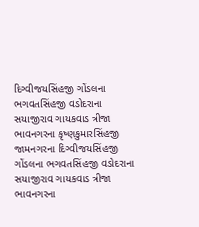દિગ્વીજયસિંહજી ગોંડલના ભગવતસિંહજી વડોદરાના સયાજીરાવ ગાયકવાડ ત્રીજા ભાવનગરના કૃષ્ણકુમારસિંહજી જામનગરના દિગ્વીજયસિંહજી ગોંડલના ભગવતસિંહજી વડોદરાના સયાજીરાવ ગાયકવાડ ત્રીજા ભાવનગરના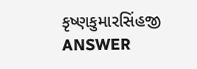કૃષ્ણકુમારસિંહજી ANSWER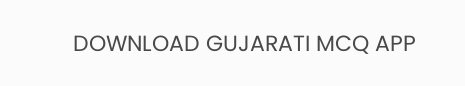DOWNLOAD GUJARATI MCQ APP